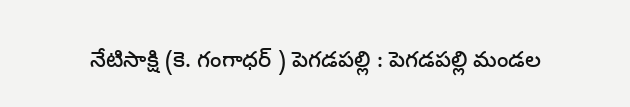నేటిసాక్షి (కె. గంగాధర్ ) పెగడపల్లి : పెగడపల్లి మండల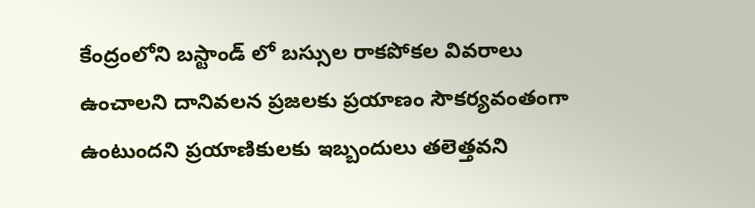కేంద్రంలోని బస్టాండ్ లో బస్సుల రాకపోకల వివరాలు ఉంచాలని దానివలన ప్రజలకు ప్రయాణం సౌకర్యవంతంగా ఉంటుందని ప్రయాణికులకు ఇబ్బందులు తలెత్తవని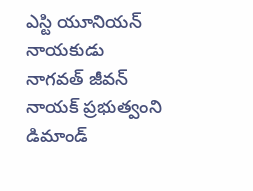ఎస్టి యూనియన్ నాయకుడు నాగవత్ జీవన్ నాయక్ ప్రభుత్వంని డిమాండ్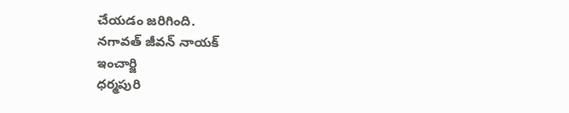చేయడం జరిగింది.
నగావత్ జీవన్ నాయక్
ఇంచార్జి
ధర్మపురి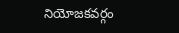నియోజకవర్గం